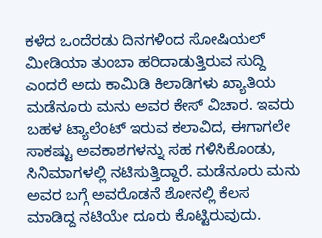ಕಳೆದ ಒಂದೆರಡು ದಿನಗಳಿಂದ ಸೋಷಿಯಲ್ ಮೀಡಿಯಾ ತುಂಬಾ ಹರಿದಾಡುತ್ತಿರುವ ಸುದ್ದಿ ಎಂದರೆ ಅದು ಕಾಮಿಡಿ ಕಿಲಾಡಿಗಳು ಖ್ಯಾತಿಯ ಮಡೆನೂರು ಮನು ಅವರ ಕೇಸ್ ವಿಚಾರ. ಇವರು ಬಹಳ ಟ್ಯಾಲೆಂಟ್ ಇರುವ ಕಲಾವಿದ, ಈಗಾಗಲೇ ಸಾಕಷ್ಟು ಅವಕಾಶಗಳನ್ನು ಸಹ ಗಳಿಸಿಕೊಂಡು, ಸಿನಿಮಾಗಳಲ್ಲಿ ನಟಿಸುತ್ತಿದ್ದಾರೆ. ಮಡೆನೂರು ಮನು ಅವರ ಬಗ್ಗೆ ಅವರೊಡನೆ ಶೋನಲ್ಲಿ ಕೆಲಸ ಮಾಡಿದ್ದ ನಟಿಯೇ ದೂರು ಕೊಟ್ಟಿರುವುದು.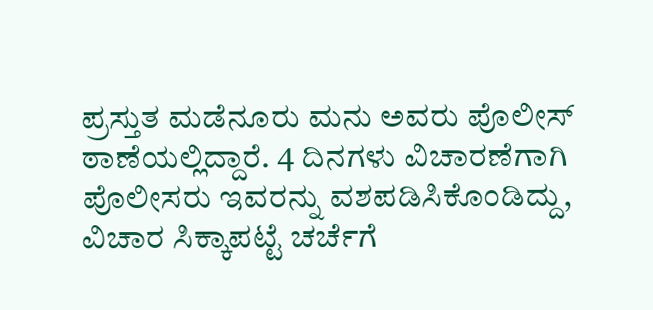ಪ್ರಸ್ತುತ ಮಡೆನೂರು ಮನು ಅವರು ಪೊಲೀಸ್ ಠಾಣೆಯಲ್ಲಿದ್ದಾರೆ. 4 ದಿನಗಳು ವಿಚಾರಣೆಗಾಗಿ ಪೊಲೀಸರು ಇವರನ್ನು ವಶಪಡಿಸಿಕೊಂಡಿದ್ದು, ವಿಚಾರ ಸಿಕ್ಕಾಪಟ್ಟೆ ಚರ್ಚೆಗೆ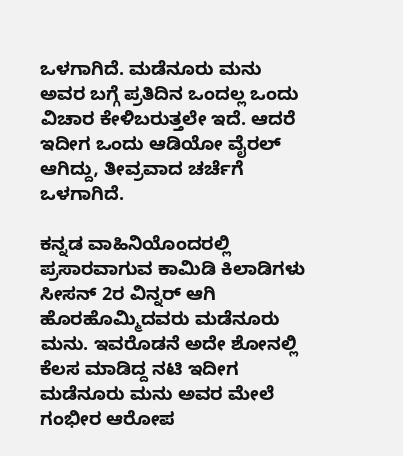ಒಳಗಾಗಿದೆ. ಮಡೆನೂರು ಮನು ಅವರ ಬಗ್ಗೆ ಪ್ರತಿದಿನ ಒಂದಲ್ಲ ಒಂದು ವಿಚಾರ ಕೇಳಿಬರುತ್ತಲೇ ಇದೆ. ಆದರೆ ಇದೀಗ ಒಂದು ಆಡಿಯೋ ವೈರಲ್ ಆಗಿದ್ದು, ತೀವ್ರವಾದ ಚರ್ಚೆಗೆ ಒಳಗಾಗಿದೆ.

ಕನ್ನಡ ವಾಹಿನಿಯೊಂದರಲ್ಲಿ ಪ್ರಸಾರವಾಗುವ ಕಾಮಿಡಿ ಕಿಲಾಡಿಗಳು ಸೀಸನ್ 2ರ ವಿನ್ನರ್ ಆಗಿ ಹೊರಹೊಮ್ಮಿದವರು ಮಡೆನೂರು ಮನು. ಇವರೊಡನೆ ಅದೇ ಶೋನಲ್ಲಿ ಕೆಲಸ ಮಾಡಿದ್ದ ನಟಿ ಇದೀಗ ಮಡೆನೂರು ಮನು ಅವರ ಮೇಲೆ ಗಂಭೀರ ಆರೋಪ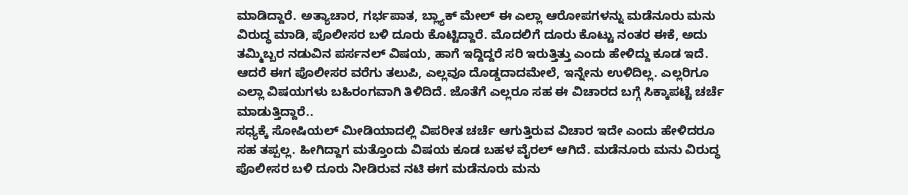ಮಾಡಿದ್ದಾರೆ. ಅತ್ಯಾಚಾರ, ಗರ್ಭಪಾತ, ಬ್ಲ್ಯಾಕ್ ಮೇಲ್ ಈ ಎಲ್ಲಾ ಆರೋಪಗಳನ್ನು ಮಡೆನೂರು ಮನು ವಿರುದ್ಧ ಮಾಡಿ, ಪೊಲೀಸರ ಬಳಿ ದೂರು ಕೊಟ್ಟಿದ್ದಾರೆ. ಮೊದಲಿಗೆ ದೂರು ಕೊಟ್ಟು ನಂತರ ಈಕೆ, ಅದು ತಮ್ಮಿಬ್ಬರ ನಡುವಿನ ಪರ್ಸನಲ್ ವಿಷಯ, ಹಾಗೆ ಇದ್ದಿದ್ದರೆ ಸರಿ ಇರುತ್ತಿತ್ತು ಎಂದು ಹೇಳಿದ್ದು ಕೂಡ ಇದೆ. ಆದರೆ ಈಗ ಪೊಲೀಸರ ವರೆಗು ತಲುಪಿ, ಎಲ್ಲವೂ ದೊಡ್ಡದಾದಮೇಲೆ, ಇನ್ನೇನು ಉಳಿದಿಲ್ಲ. ಎಲ್ಲರಿಗೂ ಎಲ್ಲಾ ವಿಷಯಗಳು ಬಹಿರಂಗವಾಗಿ ತಿಳಿದಿದೆ. ಜೊತೆಗೆ ಎಲ್ಲರೂ ಸಹ ಈ ವಿಚಾರದ ಬಗ್ಗೆ ಸಿಕ್ಕಾಪಟ್ಟೆ ಚರ್ಚೆ ಮಾಡುತ್ತಿದ್ದಾರೆ..
ಸಧ್ಯಕ್ಕೆ ಸೋಷಿಯಲ್ ಮೀಡಿಯಾದಲ್ಲಿ ವಿಪರೀತ ಚರ್ಚೆ ಆಗುತ್ತಿರುವ ವಿಚಾರ ಇದೇ ಎಂದು ಹೇಳಿದರೂ ಸಹ ತಪ್ಪಲ್ಲ. ಹೀಗಿದ್ದಾಗ ಮತ್ತೊಂದು ವಿಷಯ ಕೂಡ ಬಹಳ ವೈರಲ್ ಆಗಿದೆ. ಮಡೆನೂರು ಮನು ವಿರುದ್ಧ ಪೊಲೀಸರ ಬಳಿ ದೂರು ನೀಡಿರುವ ನಟಿ ಈಗ ಮಡೆನೂರು ಮನು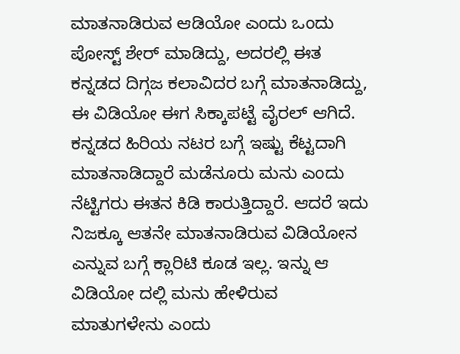ಮಾತನಾಡಿರುವ ಆಡಿಯೋ ಎಂದು ಒಂದು ಪೋಸ್ಟ್ ಶೇರ್ ಮಾಡಿದ್ದು, ಅದರಲ್ಲಿ ಈತ ಕನ್ನಡದ ದಿಗ್ಗಜ ಕಲಾವಿದರ ಬಗ್ಗೆ ಮಾತನಾಡಿದ್ದು, ಈ ವಿಡಿಯೋ ಈಗ ಸಿಕ್ಕಾಪಟ್ಟೆ ವೈರಲ್ ಆಗಿದೆ. ಕನ್ನಡದ ಹಿರಿಯ ನಟರ ಬಗ್ಗೆ ಇಷ್ಟು ಕೆಟ್ಟದಾಗಿ ಮಾತನಾಡಿದ್ದಾರೆ ಮಡೆನೂರು ಮನು ಎಂದು ನೆಟ್ಟಿಗರು ಈತನ ಕಿಡಿ ಕಾರುತ್ತಿದ್ದಾರೆ. ಆದರೆ ಇದು ನಿಜಕ್ಕೂ ಆತನೇ ಮಾತನಾಡಿರುವ ವಿಡಿಯೋನ ಎನ್ನುವ ಬಗ್ಗೆ ಕ್ಲಾರಿಟಿ ಕೂಡ ಇಲ್ಲ. ಇನ್ನು ಆ ವಿಡಿಯೋ ದಲ್ಲಿ ಮನು ಹೇಳಿರುವ ಮಾತುಗಳೇನು ಎಂದು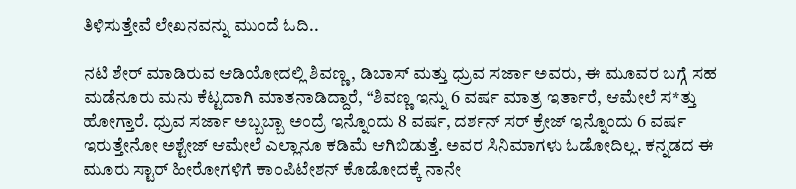ತಿಳಿಸುತ್ತೇವೆ ಲೇಖನವನ್ನು ಮುಂದೆ ಓದಿ..

ನಟಿ ಶೇರ್ ಮಾಡಿರುವ ಆಡಿಯೋದಲ್ಲಿ ಶಿವಣ್ಣ, ಡಿಬಾಸ್ ಮತ್ತು ಧ್ರುವ ಸರ್ಜಾ ಅವರು, ಈ ಮೂವರ ಬಗ್ಗೆ ಸಹ ಮಡೆನೂರು ಮನು ಕೆಟ್ಟದಾಗಿ ಮಾತನಾಡಿದ್ದಾರೆ, “ಶಿವಣ್ಣ ಇನ್ನು 6 ವರ್ಷ ಮಾತ್ರ ಇರ್ತಾರೆ, ಆಮೇಲೆ ಸ*ತ್ತು ಹೋಗ್ತಾರೆ. ಧ್ರುವ ಸರ್ಜಾ ಅಬ್ಬಬ್ಬಾ ಅಂದ್ರೆ ಇನ್ನೊಂದು 8 ವರ್ಷ, ದರ್ಶನ್ ಸರ್ ಕ್ರೇಜ್ ಇನ್ನೊಂದು 6 ವರ್ಷ ಇರುತ್ತೇನೋ ಅಶ್ಟೇಜ್ ಆಮೇಲೆ ಎಲ್ಲಾನೂ ಕಡಿಮೆ ಆಗಿಬಿಡುತ್ತೆ. ಅವರ ಸಿನಿಮಾಗಳು ಓಡೋದಿಲ್ಲ. ಕನ್ನಡದ ಈ ಮೂರು ಸ್ಟಾರ್ ಹೀರೋಗಳಿಗೆ ಕಾಂಪಿಟೇಶನ್ ಕೊಡೋದಕ್ಕೆ ನಾನೇ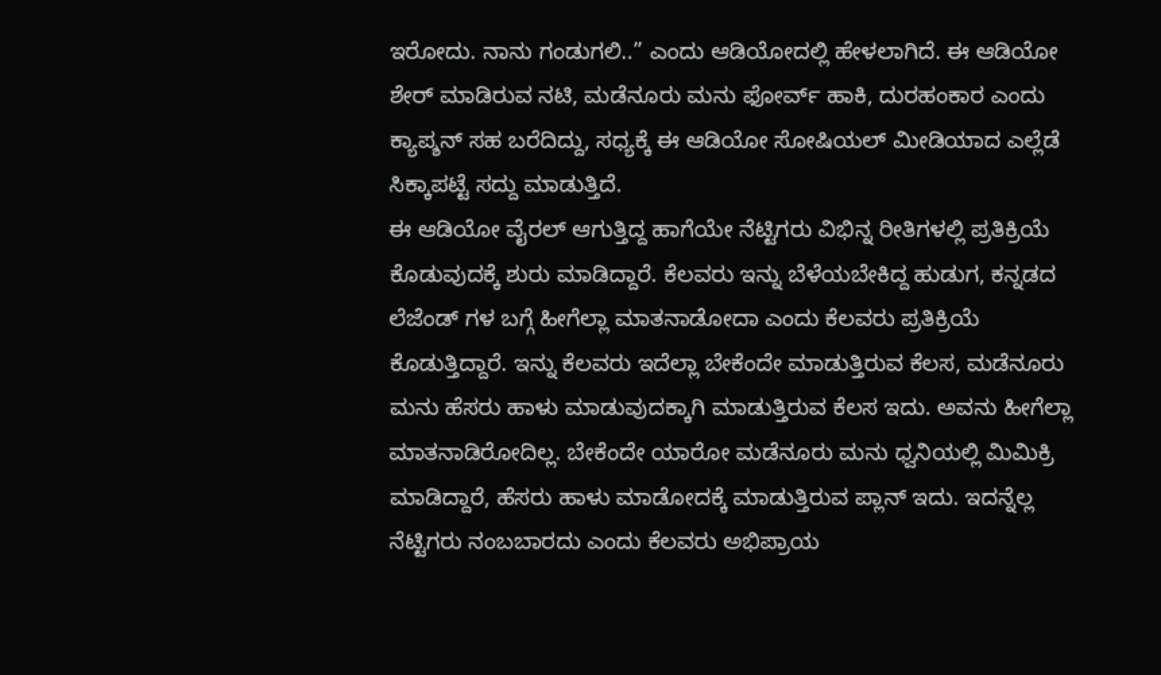ಇರೋದು. ನಾನು ಗಂಡುಗಲಿ..” ಎಂದು ಆಡಿಯೋದಲ್ಲಿ ಹೇಳಲಾಗಿದೆ. ಈ ಆಡಿಯೋ ಶೇರ್ ಮಾಡಿರುವ ನಟಿ, ಮಡೆನೂರು ಮನು ಫೋರ್ವ್ ಹಾಕಿ, ದುರಹಂಕಾರ ಎಂದು ಕ್ಯಾಪ್ಶನ್ ಸಹ ಬರೆದಿದ್ದು, ಸಧ್ಯಕ್ಕೆ ಈ ಆಡಿಯೋ ಸೋಷಿಯಲ್ ಮೀಡಿಯಾದ ಎಲ್ಲೆಡೆ ಸಿಕ್ಕಾಪಟ್ಟೆ ಸದ್ದು ಮಾಡುತ್ತಿದೆ.
ಈ ಆಡಿಯೋ ವೈರಲ್ ಆಗುತ್ತಿದ್ದ ಹಾಗೆಯೇ ನೆಟ್ಟಿಗರು ವಿಭಿನ್ನ ರೀತಿಗಳಲ್ಲಿ ಪ್ರತಿಕ್ರಿಯೆ ಕೊಡುವುದಕ್ಕೆ ಶುರು ಮಾಡಿದ್ದಾರೆ. ಕೆಲವರು ಇನ್ನು ಬೆಳೆಯಬೇಕಿದ್ದ ಹುಡುಗ, ಕನ್ನಡದ ಲೆಜೆಂಡ್ ಗಳ ಬಗ್ಗೆ ಹೀಗೆಲ್ಲಾ ಮಾತನಾಡೋದಾ ಎಂದು ಕೆಲವರು ಪ್ರತಿಕ್ರಿಯೆ ಕೊಡುತ್ತಿದ್ದಾರೆ. ಇನ್ನು ಕೆಲವರು ಇದೆಲ್ಲಾ ಬೇಕೆಂದೇ ಮಾಡುತ್ತಿರುವ ಕೆಲಸ, ಮಡೆನೂರು ಮನು ಹೆಸರು ಹಾಳು ಮಾಡುವುದಕ್ಕಾಗಿ ಮಾಡುತ್ತಿರುವ ಕೆಲಸ ಇದು. ಅವನು ಹೀಗೆಲ್ಲಾ ಮಾತನಾಡಿರೋದಿಲ್ಲ. ಬೇಕೆಂದೇ ಯಾರೋ ಮಡೆನೂರು ಮನು ಧ್ವನಿಯಲ್ಲಿ ಮಿಮಿಕ್ರಿ ಮಾಡಿದ್ದಾರೆ, ಹೆಸರು ಹಾಳು ಮಾಡೋದಕ್ಕೆ ಮಾಡುತ್ತಿರುವ ಪ್ಲಾನ್ ಇದು. ಇದನ್ನೆಲ್ಲ ನೆಟ್ಟಿಗರು ನಂಬಬಾರದು ಎಂದು ಕೆಲವರು ಅಭಿಪ್ರಾಯ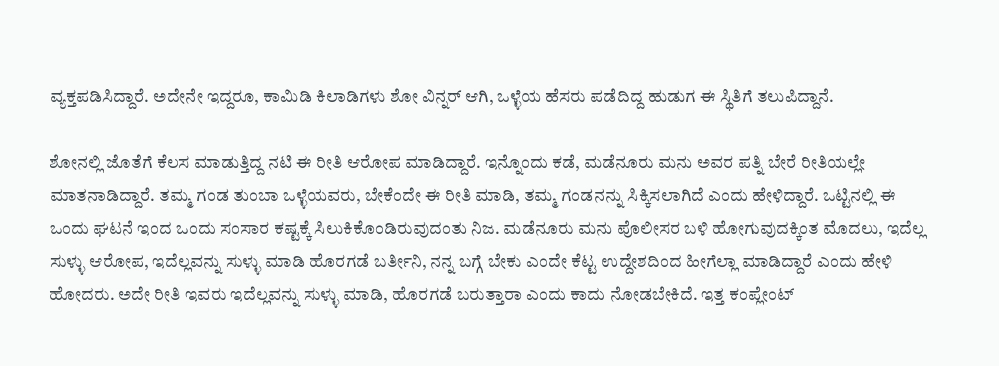ವ್ಯಕ್ತಪಡಿಸಿದ್ದಾರೆ. ಅದೇನೇ ಇದ್ದರೂ, ಕಾಮಿಡಿ ಕಿಲಾಡಿಗಳು ಶೋ ವಿನ್ನರ್ ಆಗಿ, ಒಳ್ಳೆಯ ಹೆಸರು ಪಡೆದಿದ್ದ ಹುಡುಗ ಈ ಸ್ಥಿತಿಗೆ ತಲುಪಿದ್ದಾನೆ.

ಶೋನಲ್ಲಿ ಜೊತೆಗೆ ಕೆಲಸ ಮಾಡುತ್ತಿದ್ದ ನಟಿ ಈ ರೀತಿ ಆರೋಪ ಮಾಡಿದ್ದಾರೆ. ಇನ್ನೊಂದು ಕಡೆ, ಮಡೆನೂರು ಮನು ಅವರ ಪತ್ನಿ ಬೇರೆ ರೀತಿಯಲ್ಲೇ ಮಾತನಾಡಿದ್ದಾರೆ. ತಮ್ಮ ಗಂಡ ತುಂಬಾ ಒಳ್ಳೆಯವರು, ಬೇಕೆಂದೇ ಈ ರೀತಿ ಮಾಡಿ, ತಮ್ಮ ಗಂಡನನ್ನು ಸಿಕ್ಕಿಸಲಾಗಿದೆ ಎಂದು ಹೇಳಿದ್ದಾರೆ. ಒಟ್ಟಿನಲ್ಲಿ ಈ ಒಂದು ಘಟನೆ ಇಂದ ಒಂದು ಸಂಸಾರ ಕಷ್ಟಕ್ಕೆ ಸಿಲುಕಿಕೊಂಡಿರುವುದಂತು ನಿಜ. ಮಡೆನೂರು ಮನು ಪೊಲೀಸರ ಬಳಿ ಹೋಗುವುದಕ್ಕಿಂತ ಮೊದಲು, ಇದೆಲ್ಲ ಸುಳ್ಳು ಆರೋಪ, ಇದೆಲ್ಲವನ್ನು ಸುಳ್ಳು ಮಾಡಿ ಹೊರಗಡೆ ಬರ್ತೀನಿ, ನನ್ನ ಬಗ್ಗೆ ಬೇಕು ಎಂದೇ ಕೆಟ್ಟ ಉದ್ದೇಶದಿಂದ ಹೀಗೆಲ್ಲಾ ಮಾಡಿದ್ದಾರೆ ಎಂದು ಹೇಳಿ ಹೋದರು. ಅದೇ ರೀತಿ ಇವರು ಇದೆಲ್ಲವನ್ನು ಸುಳ್ಳು ಮಾಡಿ, ಹೊರಗಡೆ ಬರುತ್ತಾರಾ ಎಂದು ಕಾದು ನೋಡಬೇಕಿದೆ. ಇತ್ತ ಕಂಪ್ಲೇಂಟ್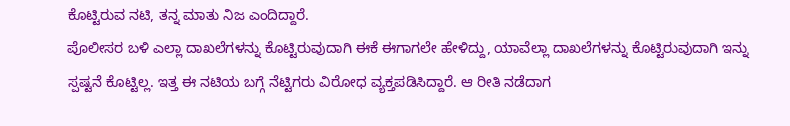ಕೊಟ್ಟಿರುವ ನಟಿ, ತನ್ನ ಮಾತು ನಿಜ ಎಂದಿದ್ದಾರೆ.
ಪೊಲೀಸರ ಬಳಿ ಎಲ್ಲಾ ದಾಖಲೆಗಳನ್ನು ಕೊಟ್ಟಿರುವುದಾಗಿ ಈಕೆ ಈಗಾಗಲೇ ಹೇಳಿದ್ದು, ಯಾವೆಲ್ಲಾ ದಾಖಲೆಗಳನ್ನು ಕೊಟ್ಟಿರುವುದಾಗಿ ಇನ್ನು ಸ್ಪಷ್ಟನೆ ಕೊಟ್ಟಿಲ್ಲ. ಇತ್ತ ಈ ನಟಿಯ ಬಗ್ಗೆ ನೆಟ್ಟಿಗರು ವಿರೋಧ ವ್ಯಕ್ತಪಡಿಸಿದ್ದಾರೆ. ಆ ರೀತಿ ನಡೆದಾಗ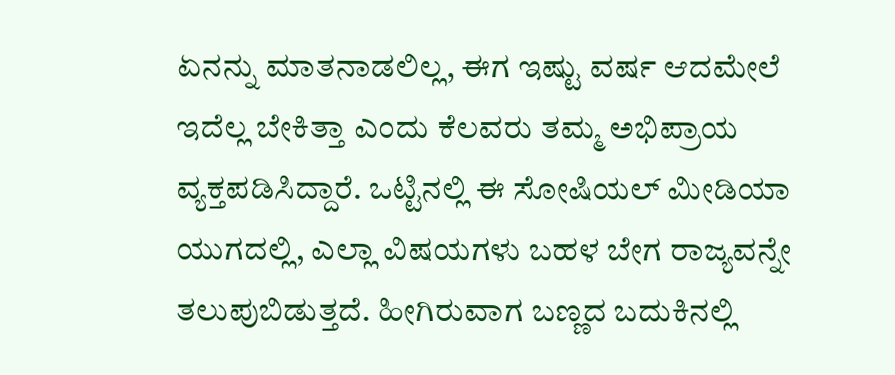ಏನನ್ನು ಮಾತನಾಡಲಿಲ್ಲ, ಈಗ ಇಷ್ಟು ವರ್ಷ ಆದಮೇಲೆ ಇದೆಲ್ಲ ಬೇಕಿತ್ತಾ ಎಂದು ಕೆಲವರು ತಮ್ಮ ಅಭಿಪ್ರಾಯ ವ್ಯಕ್ತಪಡಿಸಿದ್ದಾರೆ. ಒಟ್ಟಿನಲ್ಲಿ ಈ ಸೋಷಿಯಲ್ ಮೀಡಿಯಾ ಯುಗದಲ್ಲಿ, ಎಲ್ಲಾ ವಿಷಯಗಳು ಬಹಳ ಬೇಗ ರಾಜ್ಯವನ್ನೇ ತಲುಪುಬಿಡುತ್ತದೆ. ಹೀಗಿರುವಾಗ ಬಣ್ಣದ ಬದುಕಿನಲ್ಲಿ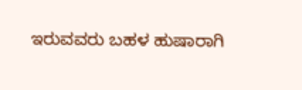ಇರುವವರು ಬಹಳ ಹುಷಾರಾಗಿ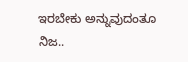ಇರಬೇಕು ಅನ್ನುವುದಂತೂ ನಿಜ..